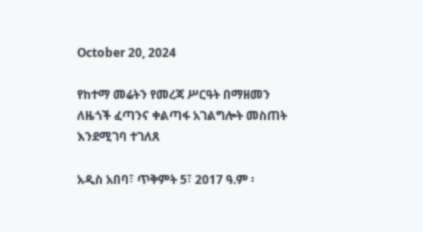October 20, 2024

የከተማ መሬትን የመረጃ ሥርዓት በማዘመን ለዜጎች ፈጣንና ቀልጣፋ አገልግሎት መስጠት እንደሚገባ ተገለጸ

አዲስ አበባ፣ ጥቅምት 5፣ 2017 ዓ.ም ፡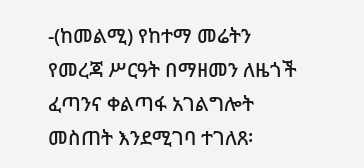-(ከመልሚ) የከተማ መሬትን የመረጃ ሥርዓት በማዘመን ለዜጎች ፈጣንና ቀልጣፋ አገልግሎት መስጠት እንደሚገባ ተገለጸ፡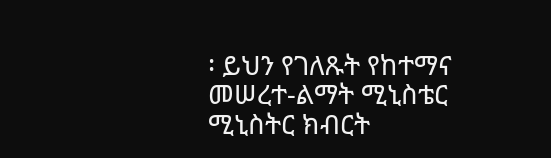፡ ይህን የገለጹት የከተማና መሠረተ-ልማት ሚኒስቴር ሚኒስትር ክብርት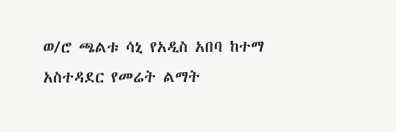ወ/ሮ ጫልቱ ሳኒ የአዲስ አበባ ከተማ አስተዳደር የመሬት ልማት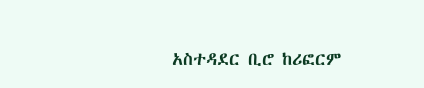አስተዳደር ቢሮ ከሪፎርም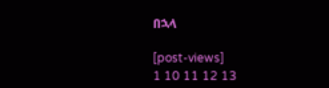በኋላ

[post-views]
1 10 11 12 13